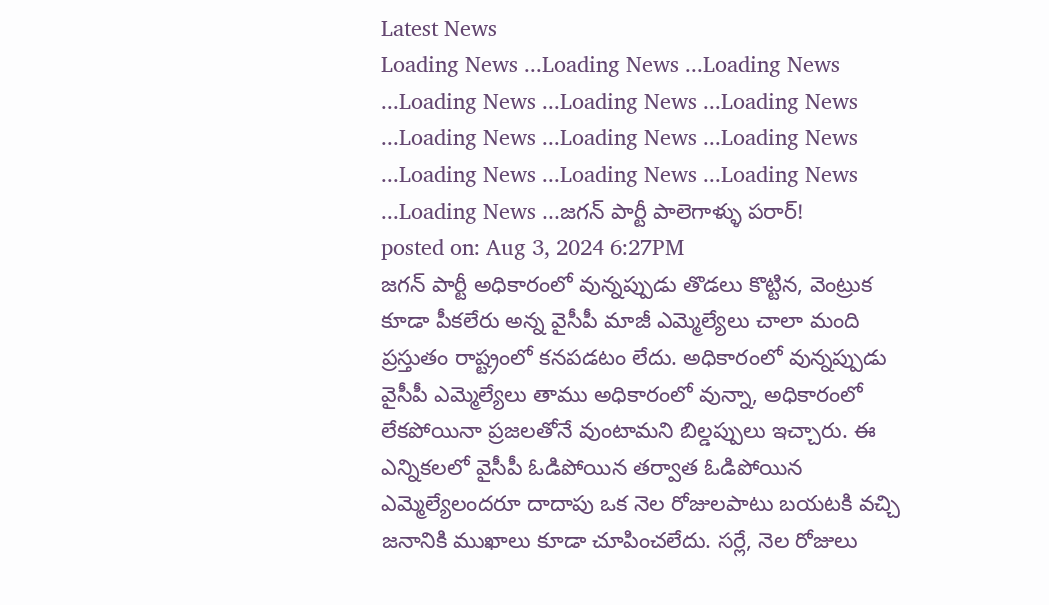Latest News
Loading News ...Loading News ...Loading News ...Loading News ...Loading News ...Loading News ...Loading News ...Loading News ...Loading News ...Loading News ...Loading News ...Loading News ...Loading News ...జగన్ పార్టీ పాలెగాళ్ళు పరార్!
posted on: Aug 3, 2024 6:27PM
జగన్ పార్టీ అధికారంలో వున్నప్పుడు తొడలు కొట్టిన, వెంట్రుక కూడా పీకలేరు అన్న వైసీపీ మాజీ ఎమ్మెల్యేలు చాలా మంది ప్రస్తుతం రాష్ట్రంలో కనపడటం లేదు. అధికారంలో వున్నప్పుడు వైసీపీ ఎమ్మెల్యేలు తాము అధికారంలో వున్నా, అధికారంలో లేకపోయినా ప్రజలతోనే వుంటామని బిల్డప్పులు ఇచ్చారు. ఈ ఎన్నికలలో వైసీపీ ఓడిపోయిన తర్వాత ఓడిపోయిన ఎమ్మెల్యేలందరూ దాదాపు ఒక నెల రోజులపాటు బయటకి వచ్చి జనానికి ముఖాలు కూడా చూపించలేదు. సర్లే, నెల రోజులు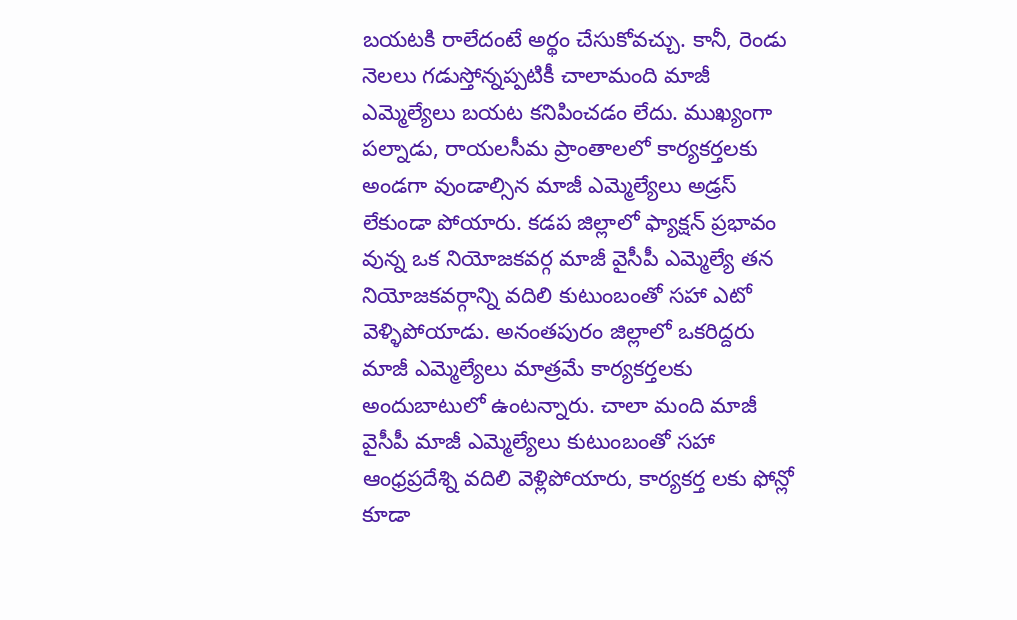బయటకి రాలేదంటే అర్థం చేసుకోవచ్చు. కానీ, రెండు నెలలు గడుస్తోన్నప్పటికీ చాలామంది మాజీ ఎమ్మెల్యేలు బయట కనిపించడం లేదు. ముఖ్యంగా పల్నాడు, రాయలసీమ ప్రాంతాలలో కార్యకర్తలకు అండగా వుండాల్సిన మాజీ ఎమ్మెల్యేలు అడ్రస్ లేకుండా పోయారు. కడప జిల్లాలో ఫ్యాక్షన్ ప్రభావం వున్న ఒక నియోజకవర్గ మాజీ వైసీపీ ఎమ్మెల్యే తన నియోజకవర్గాన్ని వదిలి కుటుంబంతో సహా ఎటో వెళ్ళిపోయాడు. అనంతపురం జిల్లాలో ఒకరిద్దరు మాజీ ఎమ్మెల్యేలు మాత్రమే కార్యకర్తలకు అందుబాటులో ఉంటన్నారు. చాలా మంది మాజీ వైసీపీ మాజీ ఎమ్మెల్యేలు కుటుంబంతో సహా ఆంధ్రప్రదేశ్ని వదిలి వెళ్లిపోయారు, కార్యకర్త లకు ఫోన్లో కూడా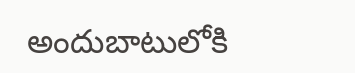అందుబాటులోకి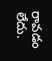రావడం లేదు.